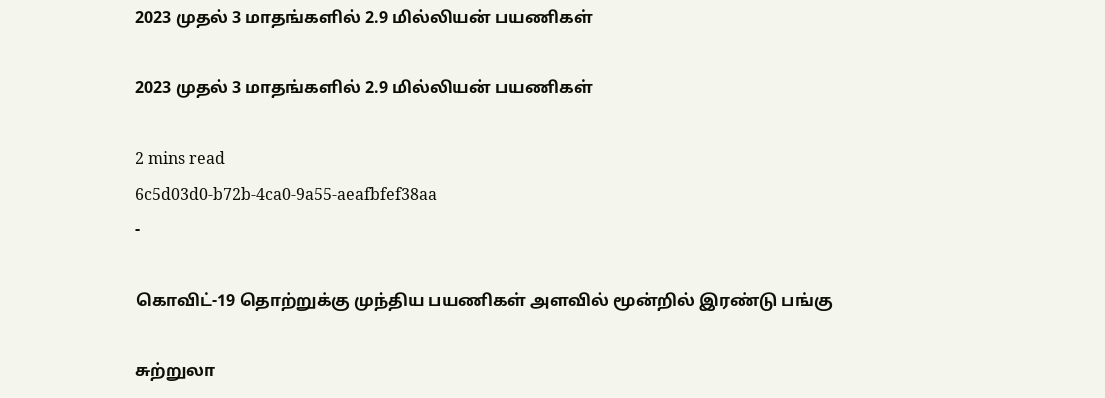2023 முதல் 3 மாதங்களில் 2.9 மில்லியன் பயணிகள்

2023 முதல் 3 மாதங்களில் 2.9 மில்லியன் பயணிகள்

2 mins read
6c5d03d0-b72b-4ca0-9a55-aeafbfef38aa
-

கொவிட்-19 தொற்றுக்கு முந்திய பயணிகள் அளவில் மூன்றில் இரண்டு பங்கு

சுற்றுலா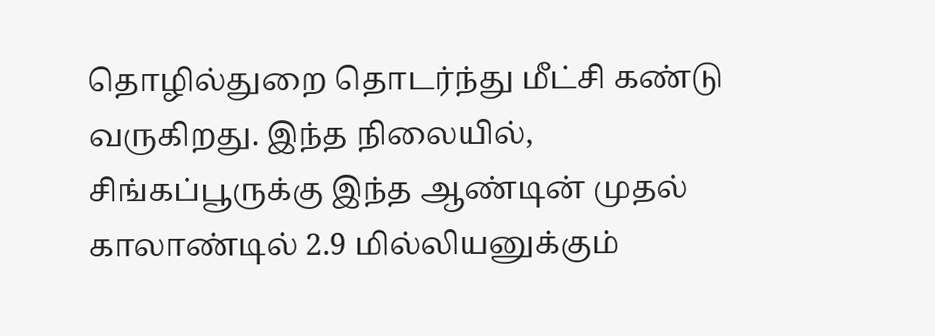தொழில்துறை தொடர்ந்து மீட்சி கண்டு வருகிறது. இந்த நிலையில், சிங்கப்பூருக்கு இந்த ஆண்டின் முதல் காலாண்டில் 2.9 மில்லியனுக்கும்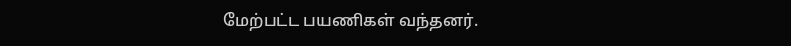மேற்பட்ட பயணிகள் வந்தனர்.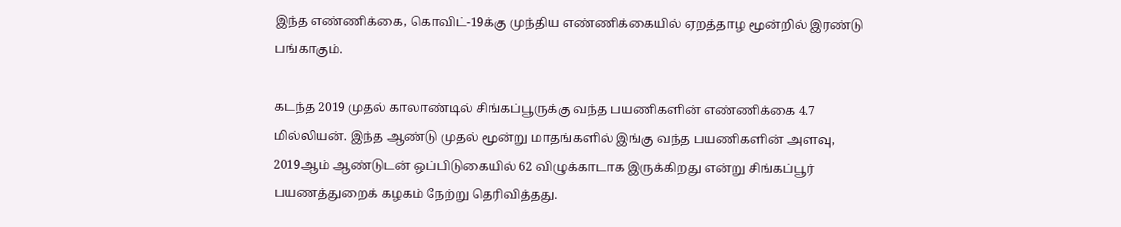இந்த எண்ணிக்கை, கொவிட்-19க்கு முந்திய எண்ணிக்கையில் ஏறத்தாழ மூன்றில் இரண்டு பங்காகும்.

கடந்த 2019 முதல் காலாண்டில் சிங்கப்பூருக்கு வந்த பயணிகளின் எண்ணிக்கை 4.7 மில்லியன். இந்த ஆண்டு முதல் மூன்று மாதங்களில் இங்கு வந்த பயணிகளின் அளவு, 2019ஆம் ஆண்டுடன் ஒப்பிடுகையில் 62 விழுக்காடாக இருக்கிறது என்று சிங்கப்பூர் பயணத்துறைக் கழகம் நேற்று தெரிவித்தது.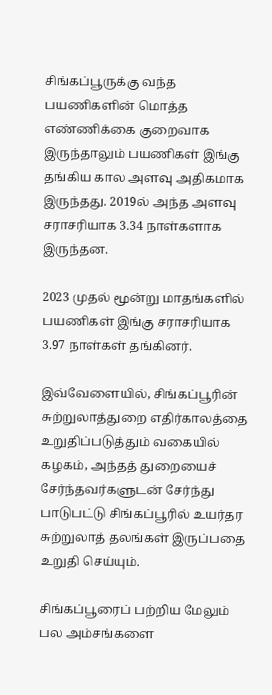சிங்கப்பூருக்கு வந்த பயணிகளின் மொத்த எண்ணிக்கை குறைவாக இருந்தாலும் பயணிகள் இங்கு தங்கிய கால அளவு அதிகமாக இருந்தது. 2019ல் அந்த அளவு சராசரியாக 3.34 நாள்களாக இருந்தன.

2023 முதல் மூன்று மாதங்களில் பயணிகள் இங்கு சராசரியாக 3.97 நாள்கள் தங்கினர்.

இவ்வேளையில், சிங்கப்பூரின் சுற்றுலாத்துறை எதிர்காலத்தை உறுதிப்படுத்தும் வகையில் கழகம், அந்தத் துறையைச் சேர்ந்தவர்களுடன் சேர்ந்து பாடுபட்டு சிங்கப்பூரில் உயர்தர சுற்றுலாத் தலங்கள் இருப்பதை உறுதி செய்யும்.

சிங்கப்பூரைப் பற்றிய மேலும் பல அம்சங்களை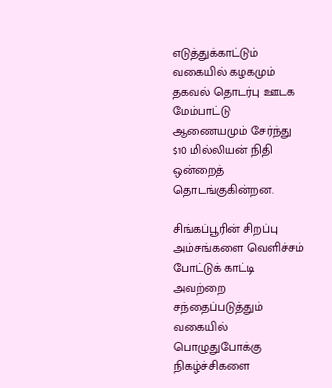எடுத்துக்காட்டும் வகையில் கழகமும் தகவல் தொடர்பு ஊடக மேம்பாட்டு ஆணையமும் சேர்ந்து $10 மில்லியன் நிதி ஒன்றைத் தொடங்குகின்றன.

சிங்கப்பூரின் சிறப்பு அம்சங்களை வெளிச்சம் போட்டுக் காட்டி அவற்றை சந்தைப்படுத்தும் வகையில் பொழுதுபோக்கு நிகழ்ச்சிகளை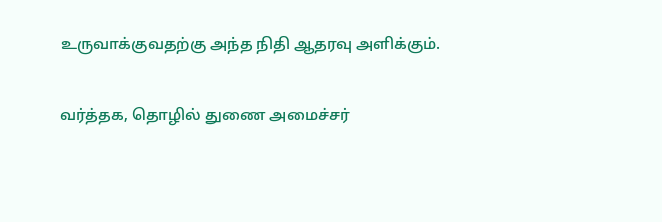உருவாக்குவதற்கு அந்த நிதி ஆதரவு அளிக்கும்.

வர்த்தக, தொழில் துணை அமைச்சர்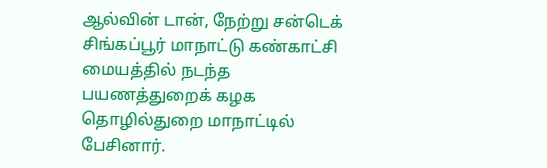ஆல்வின் டான், நேற்று சன்டெக் சிங்கப்பூர் மாநாட்டு கண்காட்சி மையத்தில் நடந்த பயணத்துறைக் கழக தொழில்துறை மாநாட்டில் பேசினார்.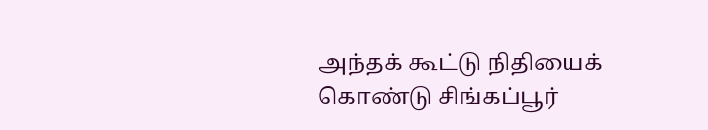அந்தக் கூட்டு நிதியைக் கொண்டு சிங்கப்பூர்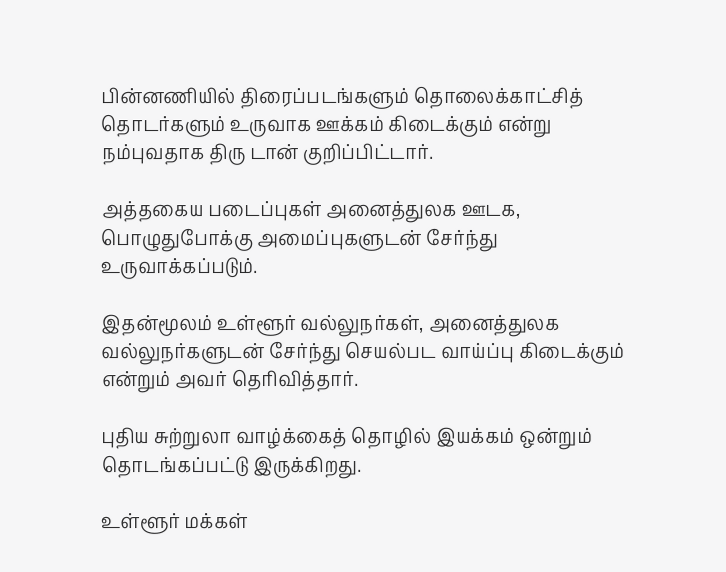பின்னணியில் திரைப்படங்களும் தொலைக்காட்சித் தொடர்களும் உருவாக ஊக்கம் கிடைக்கும் என்று நம்புவதாக திரு டான் குறிப்பிட்டார்.

அத்தகைய படைப்புகள் அனைத்துலக ஊடக, பொழுதுபோக்கு அமைப்புகளுடன் சேர்ந்து உருவாக்கப்படும்.

இதன்மூலம் உள்ளூர் வல்லுநர்கள், அனைத்துலக வல்லுநர்களுடன் சேர்ந்து செயல்பட வாய்ப்பு கிடைக்கும் என்றும் அவர் தெரிவித்தார்.

புதிய சுற்றுலா வாழ்க்கைத் தொழில் இயக்கம் ஒன்றும் தொடங்கப்பட்டு இருக்கிறது.

உள்ளூர் மக்கள்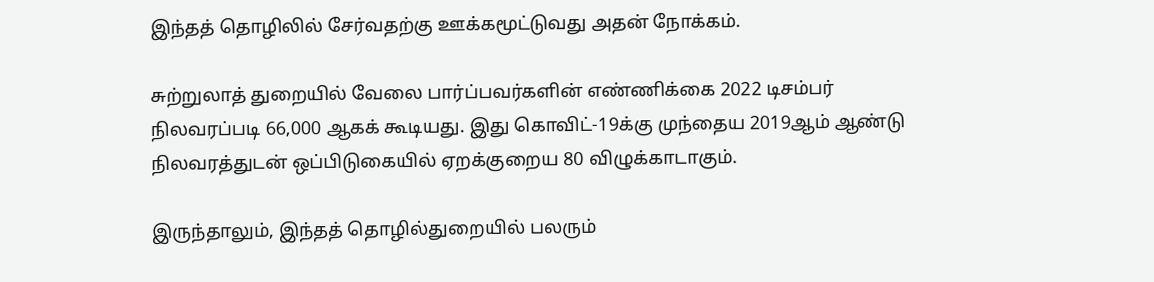இந்தத் தொழிலில் சேர்வதற்கு ஊக்கமூட்டுவது அதன் நோக்கம்.

சுற்றுலாத் துறையில் வேலை பார்ப்பவர்களின் எண்ணிக்கை 2022 டிசம்பர் நிலவரப்படி 66,000 ஆகக் கூடியது. இது கொவிட்-19க்கு முந்தைய 2019ஆம் ஆண்டு நிலவரத்துடன் ஒப்பிடுகையில் ஏறக்குறைய 80 விழுக்காடாகும்.

இருந்தாலும், இந்தத் தொழில்துறையில் பலரும்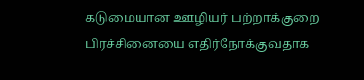கடுமையான ஊழியர் பற்றாக்குறை பிரச்சினையை எதிர்நோக்குவதாக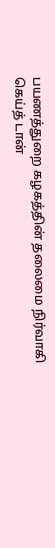பயணத்துறை கழகத்தின் தலைமை நிர்வாகி கெய்த் டான்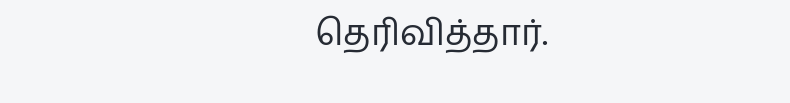தெரிவித்தார்.